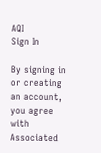AQI
Sign In

By signing in or creating an account, you agree with Associated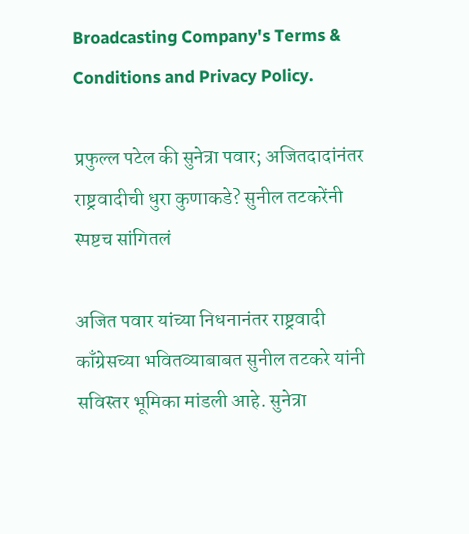Broadcasting Company's Terms & Conditions and Privacy Policy.

प्रफुल्ल पटेल की सुनेत्रा पवार; अजितदादांनंतर राष्ट्रवादीची धुरा कुणाकडे? सुनील तटकरेंनी स्पष्टच सांगितलं

अजित पवार यांच्या निधनानंतर राष्ट्रवादी काँग्रेसच्या भवितव्याबाबत सुनील तटकरे यांनी सविस्तर भूमिका मांडली आहे. सुनेत्रा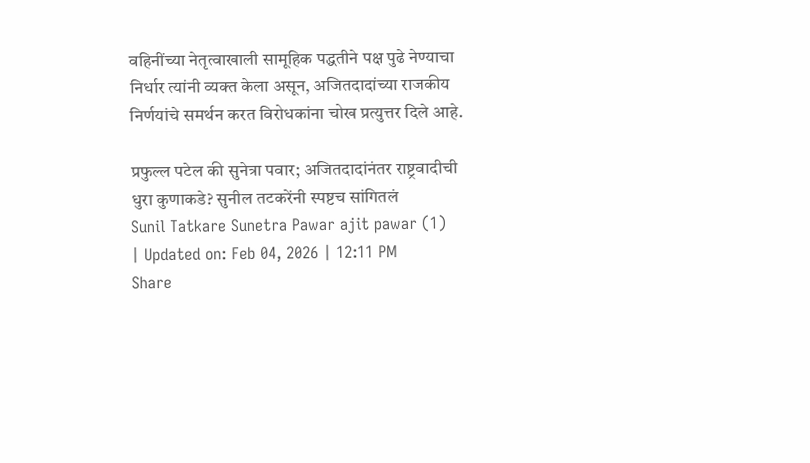वहिनींच्या नेतृत्वाखाली सामूहिक पद्धतीने पक्ष पुढे नेण्याचा निर्धार त्यांनी व्यक्त केला असून, अजितदादांच्या राजकीय निर्णयांचे समर्थन करत विरोधकांना चोख प्रत्युत्तर दिले आहे.

प्रफुल्ल पटेल की सुनेत्रा पवार; अजितदादांनंतर राष्ट्रवादीची धुरा कुणाकडे? सुनील तटकरेंनी स्पष्टच सांगितलं
Sunil Tatkare Sunetra Pawar ajit pawar (1)
| Updated on: Feb 04, 2026 | 12:11 PM
Share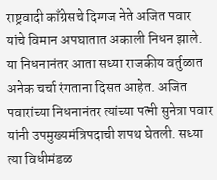राष्ट्रवादी काँग्रेसचे दिग्गज नेते अजित पवार यांचे विमान अपघातात अकाली निधन झाले. या निधनानंतर आता सध्या राजकीय वर्तुळात अनेक चर्चा रंगताना दिसत आहेत. अजित पवारांच्या निधनानंतर त्यांच्या पत्नी सुनेत्रा पवार यांनी उपमुख्यमंत्रिपदाची शपथ घेतली. सध्या त्या विधीमंडळ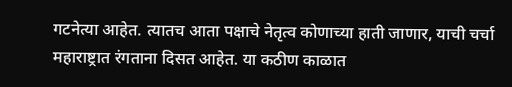गटनेत्या आहेत. त्यातच आता पक्षाचे नेतृत्व कोणाच्या हाती जाणार, याची चर्चा महाराष्ट्रात रंगताना दिसत आहेत. या कठीण काळात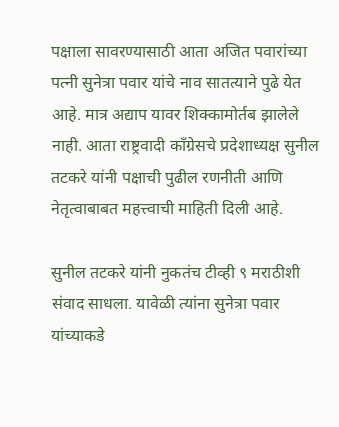पक्षाला सावरण्यासाठी आता अजित पवारांच्या पत्नी सुनेत्रा पवार यांचे नाव सातत्याने पुढे येत आहे. मात्र अद्याप यावर शिक्कामोर्तब झालेले नाही. आता राष्ट्रवादी काँग्रेसचे प्रदेशाध्यक्ष सुनील तटकरे यांनी पक्षाची पुढील रणनीती आणि नेतृत्वाबाबत महत्त्वाची माहिती दिली आहे.

सुनील तटकरे यांनी नुकतंच टीव्ही ९ मराठीशी संवाद साधला. यावेळी त्यांना सुनेत्रा पवार यांच्याकडे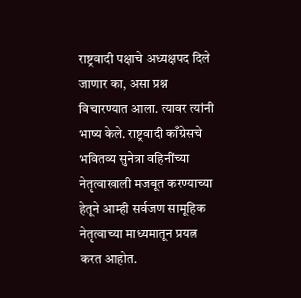राष्ट्रवादी पक्षाचे अध्यक्षपद दिले जाणार का, असा प्रश्न विचारण्यात आला. त्यावर त्यांनी भाष्य केले. राष्ट्रवादी काँग्रेसचे भवितव्य सुनेत्रा वहिनींच्या नेतृत्वाखाली मजबूत करण्याच्या हेतूने आम्ही सर्वजण सामूहिक नेतृत्वाच्या माध्यमातून प्रयत्न करत आहोत.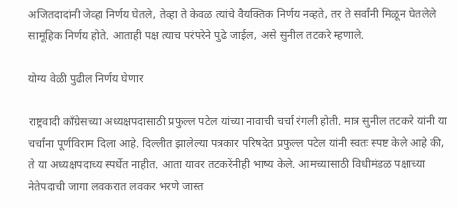अजितदादांनी जेव्हा निर्णय घेतले, तेव्हा ते केवळ त्यांचे वैयक्तिक निर्णय नव्हते, तर ते सर्वांनी मिळून घेतलेले सामूहिक निर्णय होते. आताही पक्ष त्याच परंपरेने पुढे जाईल, असे सुनील तटकरे म्हणाले.

योग्य वेळी पुढील निर्णय घेणार

राष्ट्रवादी काँग्रेसच्या अध्यक्षपदासाठी प्रफुल्ल पटेल यांच्या नावाची चर्चा रंगली होती. मात्र सुनील तटकरे यांनी या चर्चांना पूर्णविराम दिला आहे. दिल्लीत झालेल्या पत्रकार परिषदेत प्रफुल्ल पटेल यांनी स्वतः स्पष्ट केले आहे की, ते या अध्यक्षपदाच्य स्पर्धेत नाहीत. आता यावर तटकरेंनीही भाष्य केले. आमच्यासाठी विधीमंडळ पक्षाच्या नेतेपदाची जागा लवकरात लवकर भरणे जास्त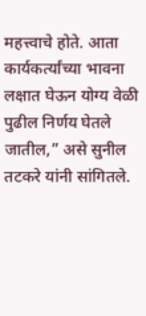महत्त्वाचे होते. आता कार्यकर्त्यांच्या भावना लक्षात घेऊन योग्य वेळी पुढील निर्णय घेतले जातील,” असे सुनील तटकरे यांनी सांगितले.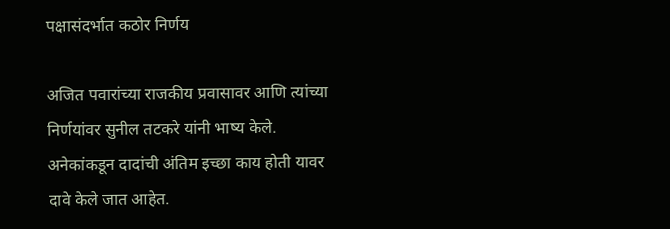पक्षासंदर्भात कठोर निर्णय

अजित पवारांच्या राजकीय प्रवासावर आणि त्यांच्या निर्णयांवर सुनील तटकरे यांनी भाष्य केले. अनेकांकडून दादांची अंतिम इच्छा काय होती यावर दावे केले जात आहेत.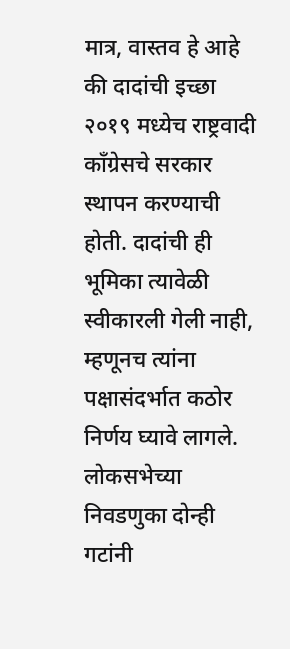मात्र, वास्तव हे आहे की दादांची इच्छा २०१९ मध्येच राष्ट्रवादी काँग्रेसचे सरकार स्थापन करण्याची होती. दादांची ही भूमिका त्यावेळी स्वीकारली गेली नाही, म्हणूनच त्यांना पक्षासंदर्भात कठोर निर्णय घ्यावे लागले. लोकसभेच्या निवडणुका दोन्ही गटांनी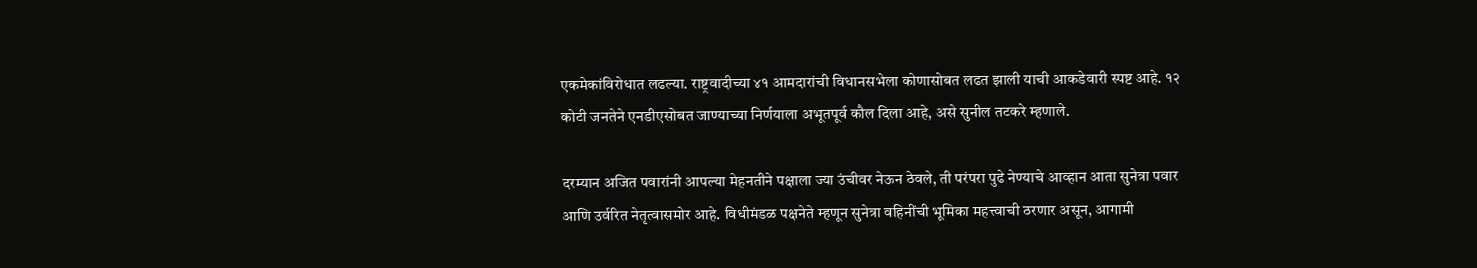एकमेकांविरोधात लढल्या. राष्ट्रवादीच्या ४१ आमदारांची विधानसभेला कोणासोबत लढत झाली याची आकडेवारी स्पष्ट आहे. १२ कोटी जनतेने एनडीएसोबत जाण्याच्या निर्णयाला अभूतपूर्व कौल दिला आहे, असे सुनील तटकरे म्हणाले.

दरम्यान अजित पवारांनी आपल्या मेहनतीने पक्षाला ज्या उंचीवर नेऊन ठेवले, ती परंपरा पुढे नेण्याचे आव्हान आता सुनेत्रा पवार आणि उर्वरित नेतृत्वासमोर आहे. विधीमंडळ पक्षनेते म्हणून सुनेत्रा वहिनींची भूमिका महत्त्वाची ठरणार असून, आगामी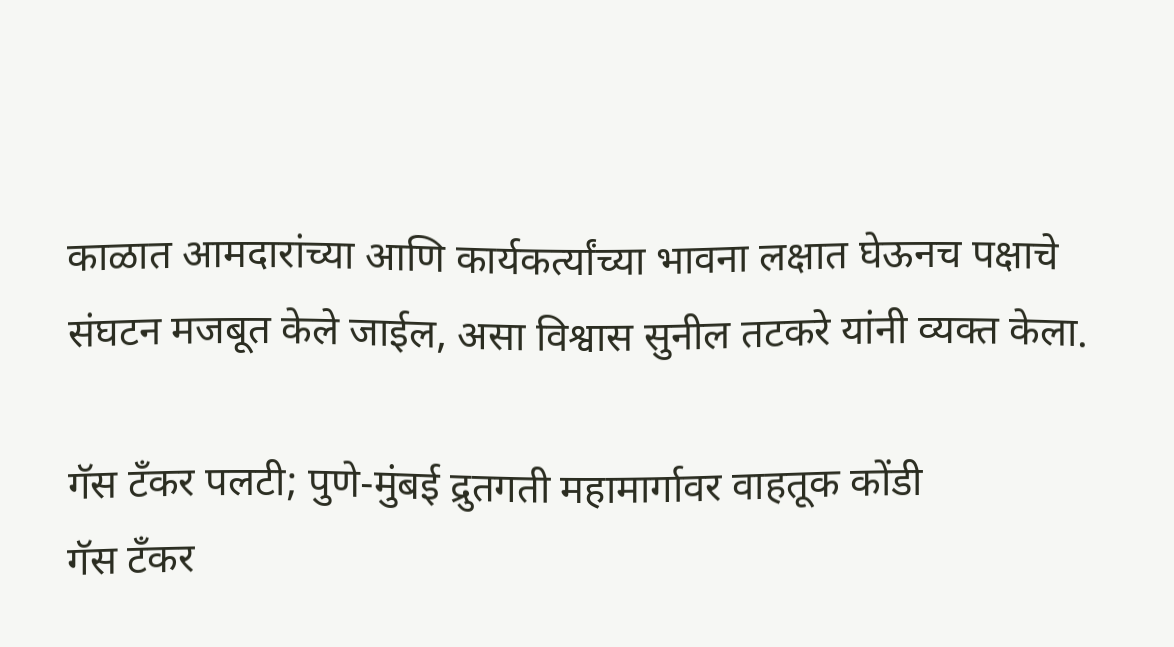काळात आमदारांच्या आणि कार्यकर्त्यांच्या भावना लक्षात घेऊनच पक्षाचे संघटन मजबूत केले जाईल, असा विश्वास सुनील तटकरे यांनी व्यक्त केला.

गॅस टँकर पलटी; पुणे-मुंबई द्रुतगती महामार्गावर वाहतूक कोंडी
गॅस टँकर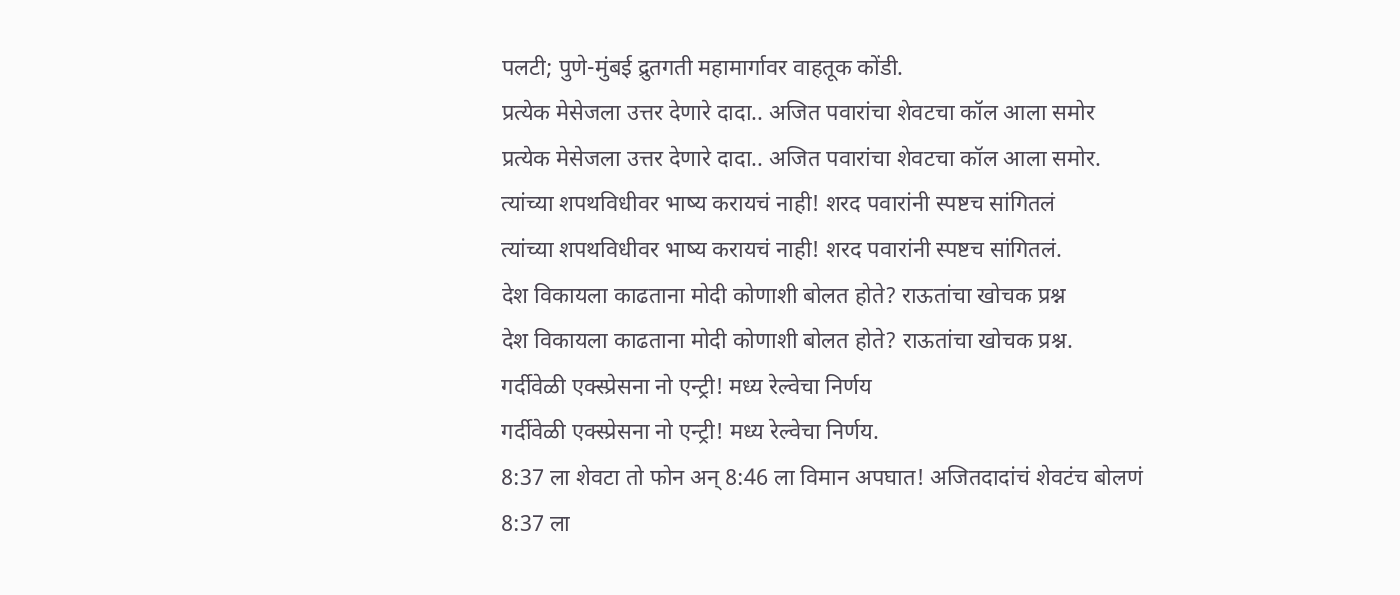पलटी; पुणे-मुंबई द्रुतगती महामार्गावर वाहतूक कोंडी.
प्रत्येक मेसेजला उत्तर देणारे दादा.. अजित पवारांचा शेवटचा कॉल आला समोर
प्रत्येक मेसेजला उत्तर देणारे दादा.. अजित पवारांचा शेवटचा कॉल आला समोर.
त्यांच्या शपथविधीवर भाष्य करायचं नाही! शरद पवारांनी स्पष्टच सांगितलं
त्यांच्या शपथविधीवर भाष्य करायचं नाही! शरद पवारांनी स्पष्टच सांगितलं.
देश विकायला काढताना मोदी कोणाशी बोलत होते? राऊतांचा खोचक प्रश्न
देश विकायला काढताना मोदी कोणाशी बोलत होते? राऊतांचा खोचक प्रश्न.
गर्दीवेळी एक्स्प्रेसना नो एन्ट्री! मध्य रेल्वेचा निर्णय
गर्दीवेळी एक्स्प्रेसना नो एन्ट्री! मध्य रेल्वेचा निर्णय.
8:37 ला शेवटा तो फोन अन् 8:46 ला विमान अपघात! अजितदादांचं शेवटंच बोलणं
8:37 ला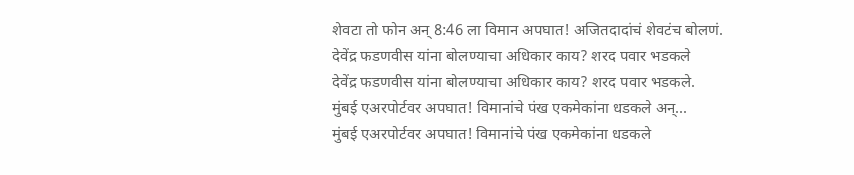शेवटा तो फोन अन् 8:46 ला विमान अपघात! अजितदादांचं शेवटंच बोलणं.
देवेंद्र फडणवीस यांना बोलण्याचा अधिकार काय? शरद पवार भडकले
देवेंद्र फडणवीस यांना बोलण्याचा अधिकार काय? शरद पवार भडकले.
मुंबई एअरपोर्टवर अपघात! विमानांचे पंख एकमेकांना धडकले अन्...
मुंबई एअरपोर्टवर अपघात! विमानांचे पंख एकमेकांना धडकले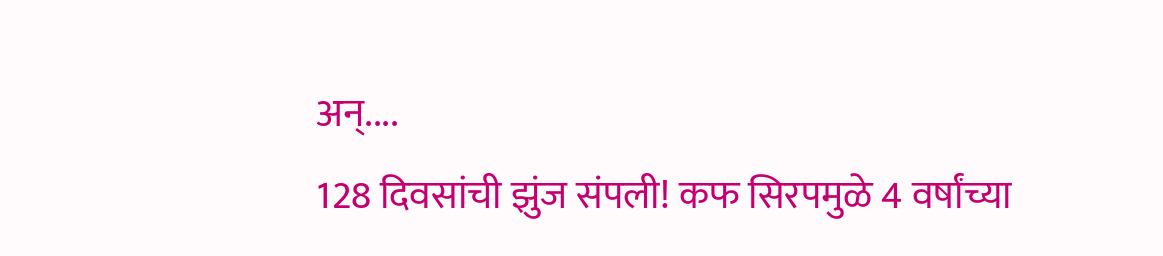अन्....
128 दिवसांची झुंज संपली! कफ सिरपमुळे 4 वर्षांच्या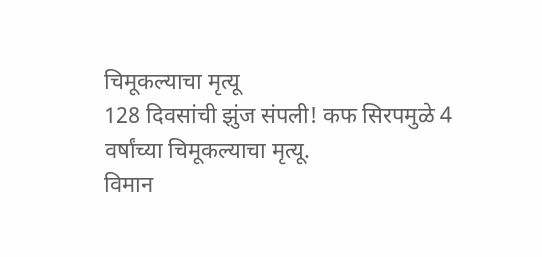चिमूकल्याचा मृत्यू
128 दिवसांची झुंज संपली! कफ सिरपमुळे 4 वर्षांच्या चिमूकल्याचा मृत्यू.
विमान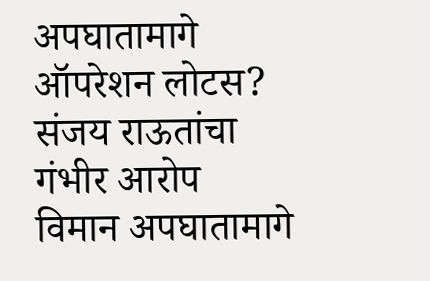अपघातामागे ऑपरेशन लोटस? संजय राऊतांचा गंभीर आरोप
विमान अपघातामागे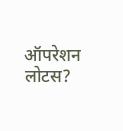ऑपरेशन लोटस?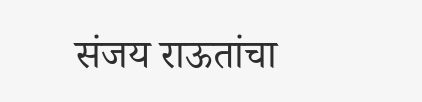संजय राऊतांचा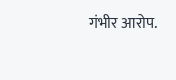गंभीर आरोप.